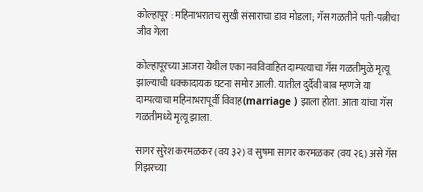कोल्हापूर : महिनाभरातच सुखी संसाराचा डाव मोडला; गॅस गळतीने पती-पत्नीचा जीव गेला

कोल्हापूरच्या आजरा येथील एका नवविवाहित दाम्पत्याचा गॅस गळतीमुळे मृत्यू झाल्याची धक्कादायक घटना समोर आली. यातील दुर्दैवी बाब म्हणजे या दाम्पत्याचा महिनाभरापूर्वी विवाह(marriage ) झाला होता. आता यांचा गॅस गळतीमध्ये मृत्यू झाला.

सागर सुरेश करमळकर (वय ३२) व सुषमा सागर करमळकर (वय २६) असे गॅस गिझरच्या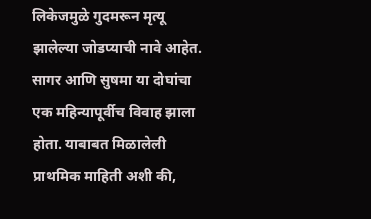लिकेजमुळे गुदमरून मृत्यू झालेल्या जोडप्याची नावे आहेत. सागर आणि सुषमा या दोघांचा एक महिन्यापूर्वीच विवाह झाला होता. याबाबत मिळालेली प्राथमिक माहिती अशी की,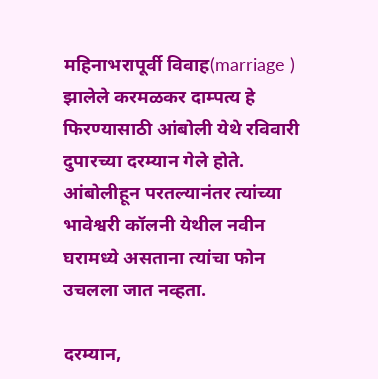महिनाभरापूर्वी विवाह(marriage ) झालेले करमळकर दाम्पत्य हे फिरण्यासाठी आंबोली येथे रविवारी दुपारच्या दरम्यान गेले होते. आंबोलीहून परतल्यानंतर त्यांच्या भावेश्वरी कॉलनी येथील नवीन घरामध्ये असताना त्यांचा फोन उचलला जात नव्हता.

दरम्यान,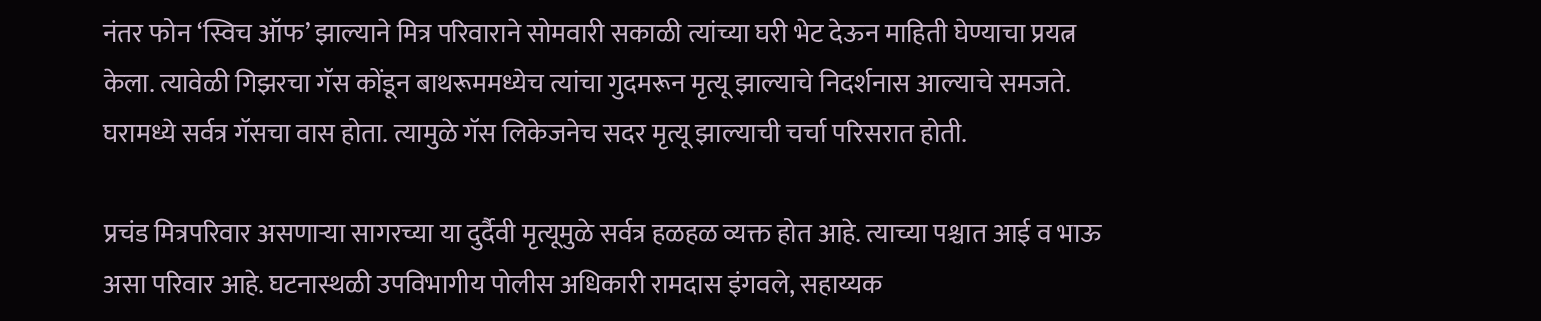नंतर फोन ‘स्विच ऑफ’ झाल्याने मित्र परिवाराने सोमवारी सकाळी त्यांच्या घरी भेट देऊन माहिती घेण्याचा प्रयत्न केला. त्यावेळी गिझरचा गॅस कोंडून बाथरूममध्येच त्यांचा गुदमरून मृत्यू झाल्याचे निदर्शनास आल्याचे समजते. घरामध्ये सर्वत्र गॅसचा वास होता. त्यामुळे गॅस लिकेजनेच सदर मृत्यू झाल्याची चर्चा परिसरात होती.

प्रचंड मित्रपरिवार असणाऱ्या सागरच्या या दुर्दैवी मृत्यूमुळे सर्वत्र हळहळ व्यक्त होत आहे. त्याच्या पश्चात आई व भाऊ असा परिवार आहे. घटनास्थळी उपविभागीय पोलीस अधिकारी रामदास इंगवले, सहाय्यक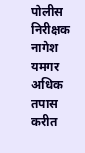पोलीस निरीक्षक नागेश यमगर अधिक तपास करीत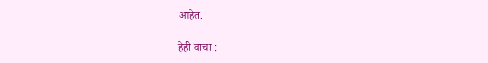आहेत.

हेही वाचा :